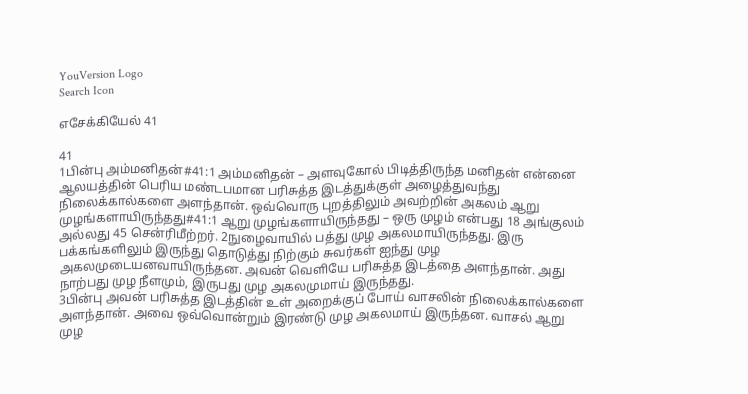YouVersion Logo
Search Icon

எசேக்கியேல் 41

41
1பின்பு அம்மனிதன்#41:1 அம்மனிதன் – அளவுகோல் பிடித்திருந்த மனிதன் என்னை ஆலயத்தின் பெரிய மண்டபமான பரிசுத்த இடத்துக்குள் அழைத்துவந்து நிலைக்கால்களை அளந்தான். ஒவ்வொரு புறத்திலும் அவற்றின் அகலம் ஆறு முழங்களாயிருந்தது#41:1 ஆறு முழங்களாயிருந்தது – ஒரு முழம் என்பது 18 அங்குலம் அல்லது 45 சென்ரிமீற்றர். 2நுழைவாயில் பத்து முழ அகலமாயிருந்தது. இரு பக்கங்களிலும் இருந்து தொடுத்து நிற்கும் சுவர்கள் ஐந்து முழ அகலமுடையனவாயிருந்தன. அவன் வெளியே பரிசுத்த இடத்தை அளந்தான். அது நாற்பது முழ நீளமும், இருபது முழ அகலமுமாய் இருந்தது.
3பின்பு அவன் பரிசுத்த இடத்தின் உள் அறைக்குப் போய் வாசலின் நிலைக்கால்களை அளந்தான். அவை ஒவ்வொன்றும் இரண்டு முழ அகலமாய் இருந்தன. வாசல் ஆறு முழ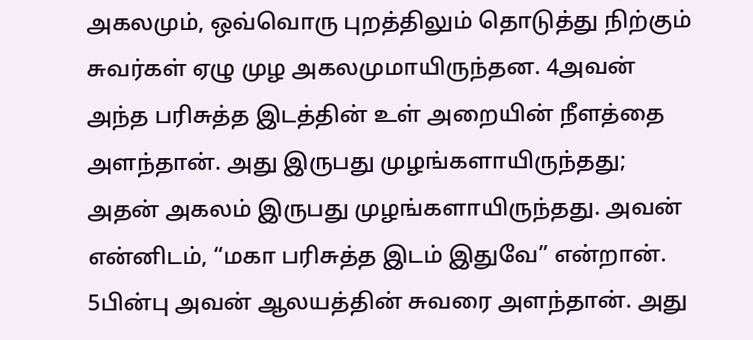அகலமும், ஒவ்வொரு புறத்திலும் தொடுத்து நிற்கும் சுவர்கள் ஏழு முழ அகலமுமாயிருந்தன. 4அவன் அந்த பரிசுத்த இடத்தின் உள் அறையின் நீளத்தை அளந்தான். அது இருபது முழங்களாயிருந்தது; அதன் அகலம் இருபது முழங்களாயிருந்தது. அவன் என்னிடம், “மகா பரிசுத்த இடம் இதுவே” என்றான்.
5பின்பு அவன் ஆலயத்தின் சுவரை அளந்தான். அது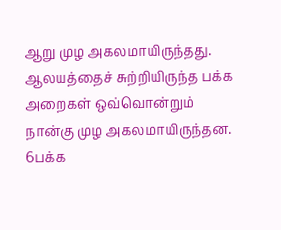ஆறு முழ அகலமாயிருந்தது. ஆலயத்தைச் சுற்றியிருந்த பக்க அறைகள் ஒவ்வொன்றும் நான்கு முழ அகலமாயிருந்தன. 6பக்க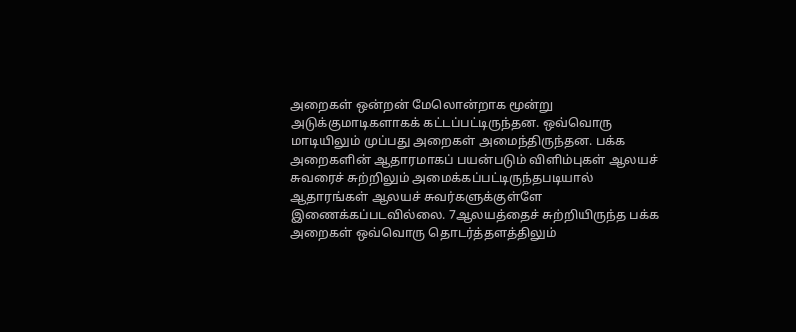அறைகள் ஒன்றன் மேலொன்றாக மூன்று அடுக்குமாடிகளாகக் கட்டப்பட்டிருந்தன. ஒவ்வொரு மாடியிலும் முப்பது அறைகள் அமைந்திருந்தன. பக்க அறைகளின் ஆதாரமாகப் பயன்படும் விளிம்புகள் ஆலயச் சுவரைச் சுற்றிலும் அமைக்கப்பட்டிருந்தபடியால் ஆதாரங்கள் ஆலயச் சுவர்களுக்குள்ளே இணைக்கப்படவில்லை. 7ஆலயத்தைச் சுற்றியிருந்த பக்க அறைகள் ஒவ்வொரு தொடர்த்தளத்திலும்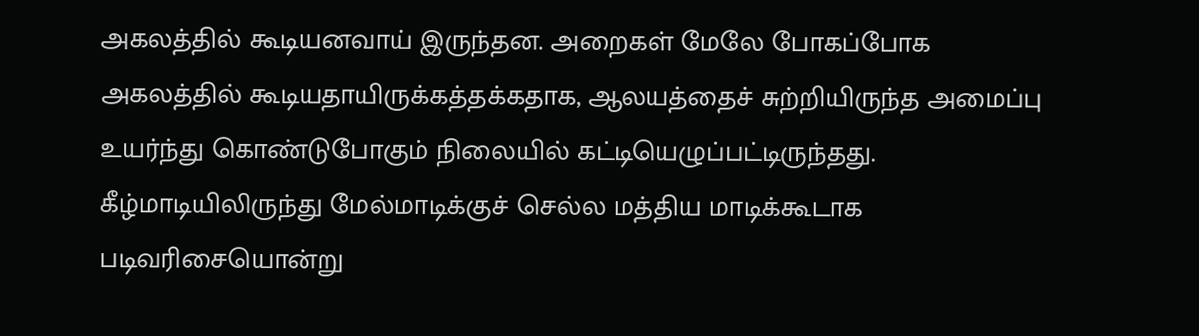அகலத்தில் கூடியனவாய் இருந்தன. அறைகள் மேலே போகப்போக அகலத்தில் கூடியதாயிருக்கத்தக்கதாக, ஆலயத்தைச் சுற்றியிருந்த அமைப்பு உயர்ந்து கொண்டுபோகும் நிலையில் கட்டியெழுப்பட்டிருந்தது. கீழ்மாடியிலிருந்து மேல்மாடிக்குச் செல்ல மத்திய மாடிக்கூடாக படிவரிசையொன்று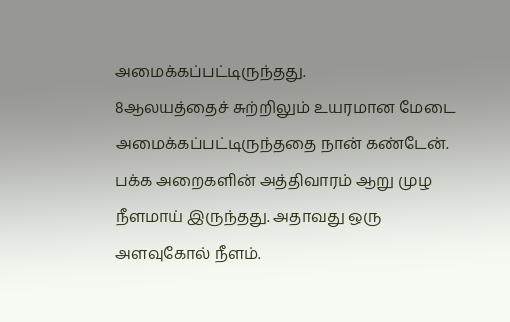அமைக்கப்பட்டிருந்தது.
8ஆலயத்தைச் சுற்றிலும் உயரமான மேடை அமைக்கப்பட்டிருந்ததை நான் கண்டேன். பக்க அறைகளின் அத்திவாரம் ஆறு முழ நீளமாய் இருந்தது. அதாவது ஒரு அளவுகோல் நீளம்.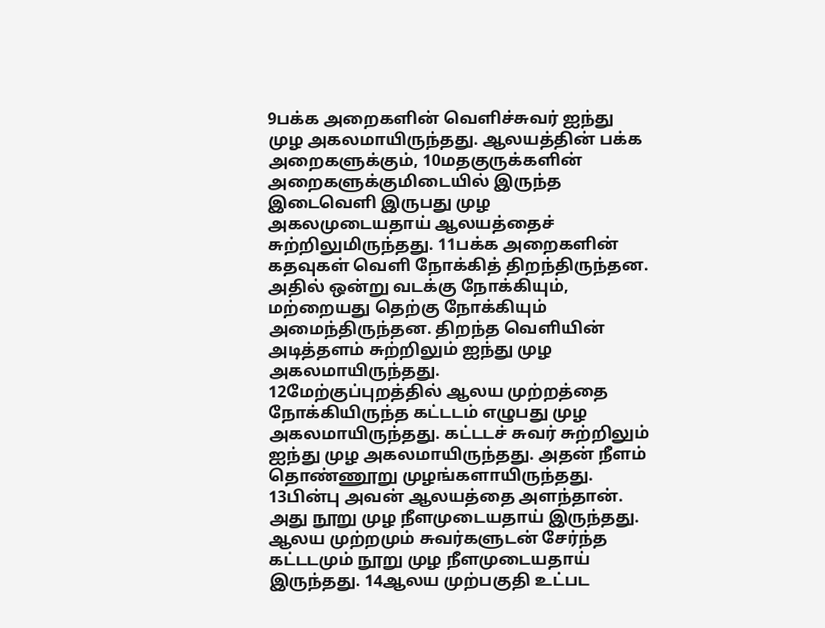9பக்க அறைகளின் வெளிச்சுவர் ஐந்து முழ அகலமாயிருந்தது. ஆலயத்தின் பக்க அறைகளுக்கும், 10மதகுருக்களின் அறைகளுக்குமிடையில் இருந்த இடைவெளி இருபது முழ அகலமுடையதாய் ஆலயத்தைச் சுற்றிலுமிருந்தது. 11பக்க அறைகளின் கதவுகள் வெளி நோக்கித் திறந்திருந்தன. அதில் ஒன்று வடக்கு நோக்கியும், மற்றையது தெற்கு நோக்கியும் அமைந்திருந்தன. திறந்த வெளியின் அடித்தளம் சுற்றிலும் ஐந்து முழ அகலமாயிருந்தது.
12மேற்குப்புறத்தில் ஆலய முற்றத்தை நோக்கியிருந்த கட்டடம் எழுபது முழ அகலமாயிருந்தது. கட்டடச் சுவர் சுற்றிலும் ஐந்து முழ அகலமாயிருந்தது. அதன் நீளம் தொண்ணூறு முழங்களாயிருந்தது.
13பின்பு அவன் ஆலயத்தை அளந்தான். அது நூறு முழ நீளமுடையதாய் இருந்தது. ஆலய முற்றமும் சுவர்களுடன் சேர்ந்த கட்டடமும் நூறு முழ நீளமுடையதாய் இருந்தது. 14ஆலய முற்பகுதி உட்பட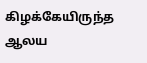கிழக்கேயிருந்த ஆலய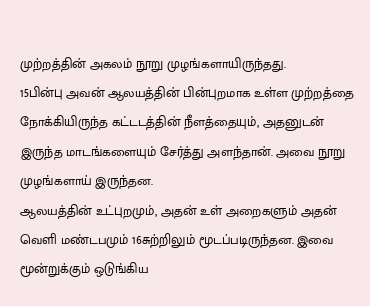முற்றத்தின் அகலம் நூறு முழங்களாயிருந்தது.
15பின்பு அவன் ஆலயத்தின் பின்புறமாக உள்ள முற்றத்தை நோக்கியிருந்த கட்டடத்தின் நீளத்தையும், அதனுடன் இருந்த மாடங்களையும் சேர்த்து அளந்தான். அவை நூறு முழங்களாய் இருந்தன.
ஆலயத்தின் உட்புறமும், அதன் உள் அறைகளும் அதன் வெளி மண்டபமும் 16சுற்றிலும் மூடப்படிருந்தன. இவை மூன்றுக்கும் ஒடுங்கிய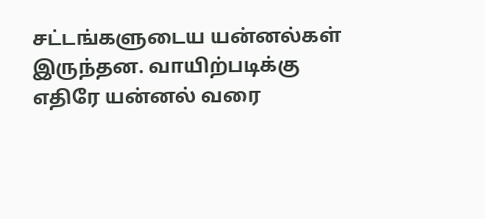சட்டங்களுடைய யன்னல்கள் இருந்தன. வாயிற்படிக்கு எதிரே யன்னல் வரை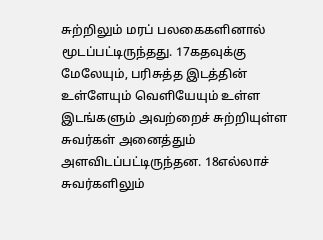சுற்றிலும் மரப் பலகைகளினால் மூடப்பட்டிருந்தது. 17கதவுக்கு மேலேயும், பரிசுத்த இடத்தின் உள்ளேயும் வெளியேயும் உள்ள இடங்களும் அவற்றைச் சுற்றியுள்ள சுவர்கள் அனைத்தும் அளவிடப்பட்டிருந்தன. 18எல்லாச் சுவர்களிலும்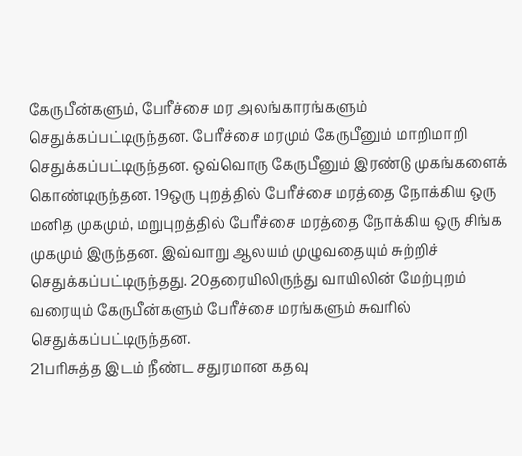கேருபீன்களும், பேரீச்சை மர அலங்காரங்களும் செதுக்கப்பட்டிருந்தன. பேரீச்சை மரமும் கேருபீனும் மாறிமாறி செதுக்கப்பட்டிருந்தன. ஒவ்வொரு கேருபீனும் இரண்டு முகங்களைக் கொண்டிருந்தன. 19ஒரு புறத்தில் பேரீச்சை மரத்தை நோக்கிய ஒரு மனித முகமும், மறுபுறத்தில் பேரீச்சை மரத்தை நோக்கிய ஒரு சிங்க முகமும் இருந்தன. இவ்வாறு ஆலயம் முழுவதையும் சுற்றிச் செதுக்கப்பட்டிருந்தது. 20தரையிலிருந்து வாயிலின் மேற்புறம் வரையும் கேருபீன்களும் பேரீச்சை மரங்களும் சுவரில் செதுக்கப்பட்டிருந்தன.
21பரிசுத்த இடம் நீண்ட சதுரமான கதவு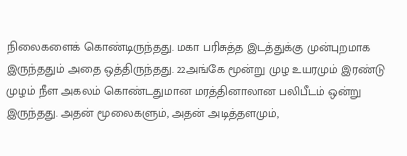நிலைகளைக் கொண்டிருந்தது. மகா பரிசுத்த இடத்துக்கு முன்புறமாக இருந்ததும் அதை ஒத்திருந்தது. 22அங்கே மூன்று முழ உயரமும் இரண்டு முழம் நீள அகலம் கொண்டதுமான மரத்தினாலான பலிபீடம் ஒன்று இருந்தது. அதன் மூலைகளும், அதன் அடித்தளமும்,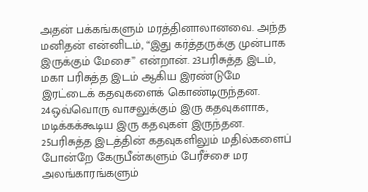அதன் பக்கங்களும் மரத்தினாலானவை. அந்த மனிதன் என்னிடம், “இது கர்த்தருக்கு முன்பாக இருக்கும் மேசை” என்றான். 23பரிசுத்த இடம், மகா பரிசுத்த இடம் ஆகிய இரண்டுமே இரட்டைக் கதவுகளைக் கொண்டிருந்தன. 24ஒவ்வொரு வாசலுக்கும் இரு கதவுகளாக, மடிக்கக்கூடிய இரு கதவுகள் இருந்தன. 25பரிசுத்த இடத்தின் கதவுகளிலும் மதில்களைப் போன்றே கேருபீன்களும் பேரீச்சை மர அலங்காரங்களும்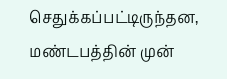செதுக்கப்பட்டிருந்தன, மண்டபத்தின் முன்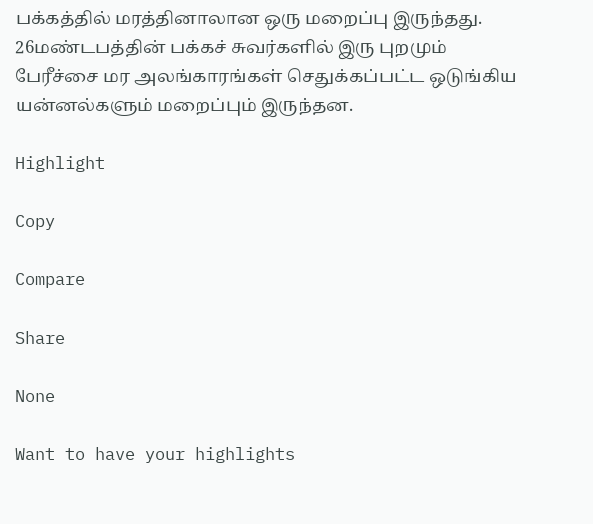பக்கத்தில் மரத்தினாலான ஒரு மறைப்பு இருந்தது. 26மண்டபத்தின் பக்கச் சுவர்களில் இரு புறமும் பேரீச்சை மர அலங்காரங்கள் செதுக்கப்பட்ட ஒடுங்கிய யன்னல்களும் மறைப்பும் இருந்தன.

Highlight

Copy

Compare

Share

None

Want to have your highlights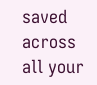saved across all your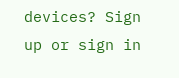devices? Sign up or sign in